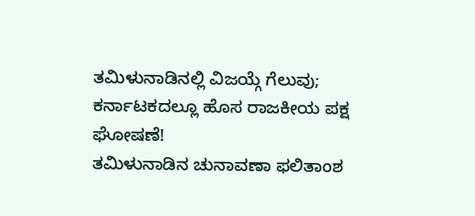ತಮಿಳುನಾಡಿನಲ್ಲಿ ವಿಜಯ್ಗೆ ಗೆಲುವು; ಕರ್ನಾಟಕದಲ್ಲೂ ಹೊಸ ರಾಜಕೀಯ ಪಕ್ಷ ಘೋಷಣೆ!
ತಮಿಳುನಾಡಿನ ಚುನಾವಣಾ ಫಲಿತಾಂಶ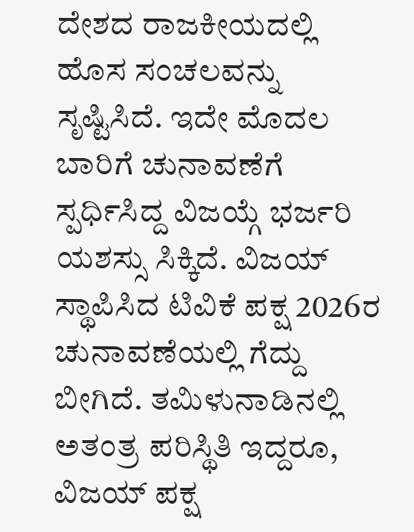ದೇಶದ ರಾಜಕೀಯದಲ್ಲಿ ಹೊಸ ಸಂಚಲವನ್ನು ಸೃಷ್ಟಿಸಿದೆ. ಇದೇ ಮೊದಲ ಬಾರಿಗೆ ಚುನಾವಣೆಗೆ ಸ್ಪರ್ಧಿಸಿದ್ದ ವಿಜಯ್ಗೆ ಭರ್ಜರಿ ಯಶಸ್ಸು ಸಿಕ್ಕಿದೆ. ವಿಜಯ್ ಸ್ಥಾಪಿಸಿದ ಟಿವಿಕೆ ಪಕ್ಷ 2026ರ ಚುನಾವಣೆಯಲ್ಲಿ ಗೆದ್ದು ಬೀಗಿದೆ. ತಮಿಳುನಾಡಿನಲ್ಲಿ ಅತಂತ್ರ ಪರಿಸ್ಥಿತಿ ಇದ್ದರೂ, ವಿಜಯ್ ಪಕ್ಷ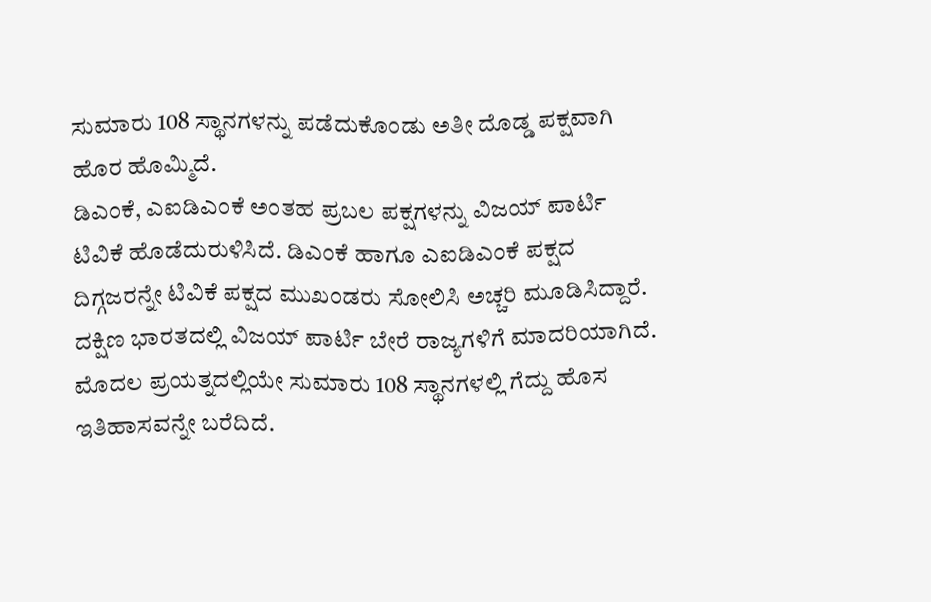ಸುಮಾರು 108 ಸ್ಥಾನಗಳನ್ನು ಪಡೆದುಕೊಂಡು ಅತೀ ದೊಡ್ಡ ಪಕ್ಷವಾಗಿ ಹೊರ ಹೊಮ್ಮಿದೆ.
ಡಿಎಂಕೆ, ಎಐಡಿಎಂಕೆ ಅಂತಹ ಪ್ರಬಲ ಪಕ್ಷಗಳನ್ನು ವಿಜಯ್ ಪಾರ್ಟಿ ಟಿವಿಕೆ ಹೊಡೆದುರುಳಿಸಿದೆ. ಡಿಎಂಕೆ ಹಾಗೂ ಎಐಡಿಎಂಕೆ ಪಕ್ಷದ ದಿಗ್ಗಜರನ್ನೇ ಟಿವಿಕೆ ಪಕ್ಷದ ಮುಖಂಡರು ಸೋಲಿಸಿ ಅಚ್ಚರಿ ಮೂಡಿಸಿದ್ದಾರೆ. ದಕ್ಷಿಣ ಭಾರತದಲ್ಲಿ ವಿಜಯ್ ಪಾರ್ಟಿ ಬೇರೆ ರಾಜ್ಯಗಳಿಗೆ ಮಾದರಿಯಾಗಿದೆ. ಮೊದಲ ಪ್ರಯತ್ನದಲ್ಲಿಯೇ ಸುಮಾರು 108 ಸ್ಥಾನಗಳಲ್ಲಿ ಗೆದ್ದು ಹೊಸ ಇತಿಹಾಸವನ್ನೇ ಬರೆದಿದೆ.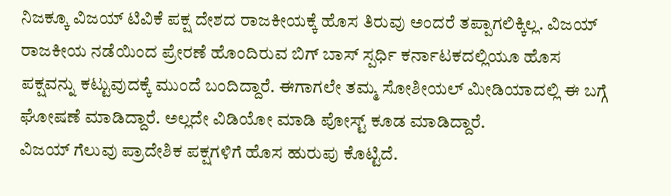ನಿಜಕ್ಕೂ ವಿಜಯ್ ಟಿವಿಕೆ ಪಕ್ಷ ದೇಶದ ರಾಜಕೀಯಕ್ಕೆ ಹೊಸ ತಿರುವು ಅಂದರೆ ತಪ್ಪಾಗಲಿಕ್ಕಿಲ್ಲ. ವಿಜಯ್ ರಾಜಕೀಯ ನಡೆಯಿಂದ ಪ್ರೇರಣೆ ಹೊಂದಿರುವ ಬಿಗ್ ಬಾಸ್ ಸ್ಪರ್ಧಿ ಕರ್ನಾಟಕದಲ್ಲಿಯೂ ಹೊಸ ಪಕ್ಷವನ್ನು ಕಟ್ಟುವುದಕ್ಕೆ ಮುಂದೆ ಬಂದಿದ್ದಾರೆ. ಈಗಾಗಲೇ ತಮ್ಮ ಸೋಶೀಯಲ್ ಮೀಡಿಯಾದಲ್ಲಿ ಈ ಬಗ್ಗೆ ಘೋಷಣೆ ಮಾಡಿದ್ದಾರೆ. ಅಲ್ಲದೇ ವಿಡಿಯೋ ಮಾಡಿ ಪೋಸ್ಟ್ ಕೂಡ ಮಾಡಿದ್ದಾರೆ.
ವಿಜಯ್ ಗೆಲುವು ಪ್ರಾದೇಶಿಕ ಪಕ್ಷಗಳಿಗೆ ಹೊಸ ಹುರುಪು ಕೊಟ್ಟಿದೆ.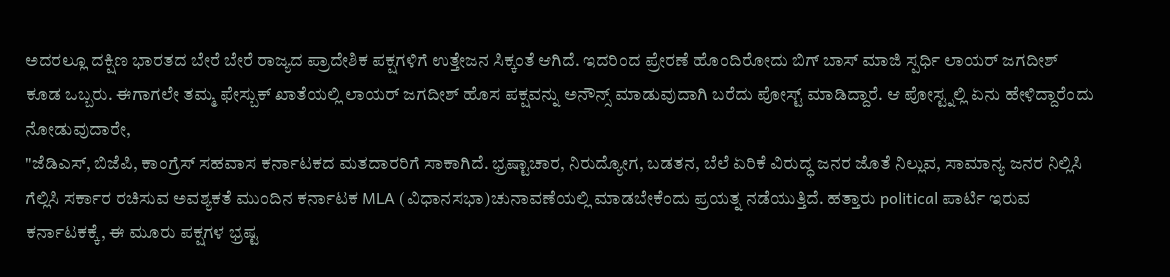ಅದರಲ್ಲೂ ದಕ್ಷಿಣ ಭಾರತದ ಬೇರೆ ಬೇರೆ ರಾಜ್ಯದ ಪ್ರಾದೇಶಿಕ ಪಕ್ಷಗಳಿಗೆ ಉತ್ತೇಜನ ಸಿಕ್ಕಂತೆ ಆಗಿದೆ. ಇದರಿಂದ ಪ್ರೇರಣೆ ಹೊಂದಿರೋದು ಬಿಗ್ ಬಾಸ್ ಮಾಜಿ ಸ್ಪರ್ಧಿ ಲಾಯರ್ ಜಗದೀಶ್ ಕೂಡ ಒಬ್ಬರು. ಈಗಾಗಲೇ ತಮ್ಮ ಫೇಸ್ಬುಕ್ ಖಾತೆಯಲ್ಲಿ ಲಾಯರ್ ಜಗದೀಶ್ ಹೊಸ ಪಕ್ಷವನ್ನು ಅನೌನ್ಸ್ ಮಾಡುವುದಾಗಿ ಬರೆದು ಪೋಸ್ಟ್ ಮಾಡಿದ್ದಾರೆ. ಆ ಪೋಸ್ಟ್ನಲ್ಲಿ ಏನು ಹೇಳಿದ್ದಾರೆಂದು ನೋಡುವುದಾರೇ,
"ಜೆಡಿಎಸ್, ಬಿಜೆಪಿ, ಕಾಂಗ್ರೆಸ್ ಸಹವಾಸ ಕರ್ನಾಟಕದ ಮತದಾರರಿಗೆ ಸಾಕಾಗಿದೆ. ಭ್ರಷ್ಟಾಚಾರ, ನಿರುದ್ಯೋಗ, ಬಡತನ, ಬೆಲೆ ಏರಿಕೆ ವಿರುದ್ಧ ಜನರ ಜೊತೆ ನಿಲ್ಲುವ, ಸಾಮಾನ್ಯ ಜನರ ನಿಲ್ಲಿಸಿ ಗೆಲ್ಲಿಸಿ ಸರ್ಕಾರ ರಚಿಸುವ ಅವಶ್ಯಕತೆ ಮುಂದಿನ ಕರ್ನಾಟಕ MLA (ವಿಧಾನಸಭಾ)ಚುನಾವಣೆಯಲ್ಲಿ ಮಾಡಬೇಕೆಂದು ಪ್ರಯತ್ನ ನಡೆಯುತ್ತಿದೆ. ಹತ್ತಾರು political ಪಾರ್ಟಿ ಇರುವ ಕರ್ನಾಟಕಕ್ಕೆ, ಈ ಮೂರು ಪಕ್ಷಗಳ ಭ್ರಷ್ಟ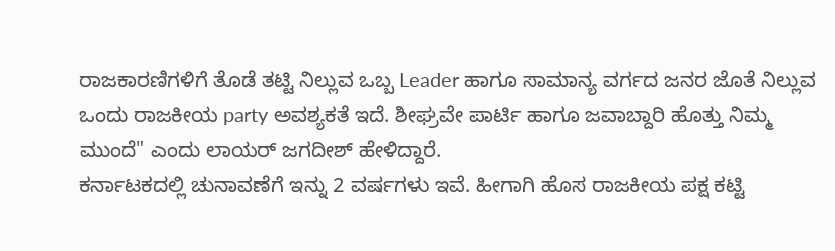ರಾಜಕಾರಣಿಗಳಿಗೆ ತೊಡೆ ತಟ್ಟಿ ನಿಲ್ಲುವ ಒಬ್ಬ Leader ಹಾಗೂ ಸಾಮಾನ್ಯ ವರ್ಗದ ಜನರ ಜೊತೆ ನಿಲ್ಲುವ ಒಂದು ರಾಜಕೀಯ party ಅವಶ್ಯಕತೆ ಇದೆ. ಶೀಘ್ರವೇ ಪಾರ್ಟಿ ಹಾಗೂ ಜವಾಬ್ದಾರಿ ಹೊತ್ತು ನಿಮ್ಮ ಮುಂದೆ" ಎಂದು ಲಾಯರ್ ಜಗದೀಶ್ ಹೇಳಿದ್ದಾರೆ.
ಕರ್ನಾಟಕದಲ್ಲಿ ಚುನಾವಣೆಗೆ ಇನ್ನು 2 ವರ್ಷಗಳು ಇವೆ. ಹೀಗಾಗಿ ಹೊಸ ರಾಜಕೀಯ ಪಕ್ಷ ಕಟ್ಟಿ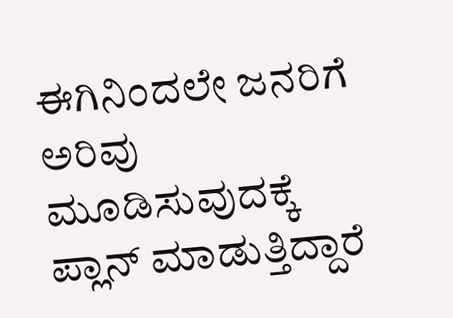ಈಗಿನಿಂದಲೇ ಜನರಿಗೆ ಅರಿವು ಮೂಡಿಸುವುದಕ್ಕೆ ಪ್ಲಾನ್ ಮಾಡುತ್ತಿದ್ದಾರೆ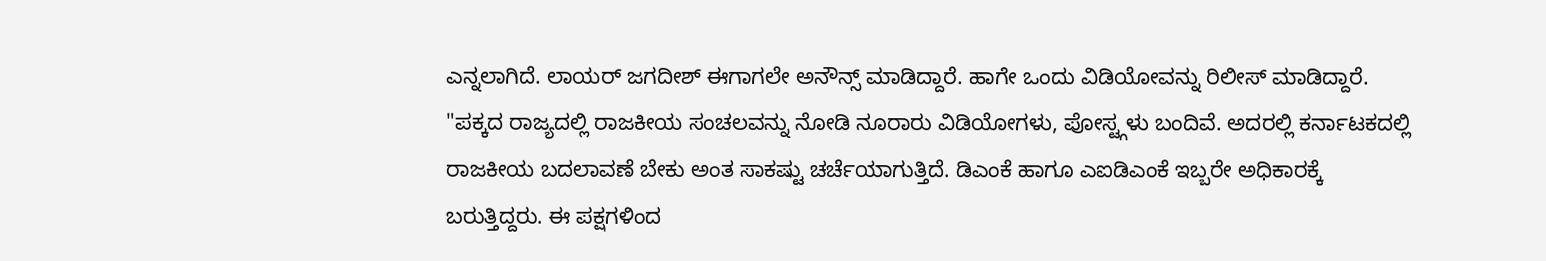ಎನ್ನಲಾಗಿದೆ. ಲಾಯರ್ ಜಗದೀಶ್ ಈಗಾಗಲೇ ಅನೌನ್ಸ್ ಮಾಡಿದ್ದಾರೆ. ಹಾಗೇ ಒಂದು ವಿಡಿಯೋವನ್ನು ರಿಲೀಸ್ ಮಾಡಿದ್ದಾರೆ. "ಪಕ್ಕದ ರಾಜ್ಯದಲ್ಲಿ ರಾಜಕೀಯ ಸಂಚಲವನ್ನು ನೋಡಿ ನೂರಾರು ವಿಡಿಯೋಗಳು, ಪೋಸ್ಟ್ಗಳು ಬಂದಿವೆ. ಅದರಲ್ಲಿ ಕರ್ನಾಟಕದಲ್ಲಿ ರಾಜಕೀಯ ಬದಲಾವಣೆ ಬೇಕು ಅಂತ ಸಾಕಷ್ಟು ಚರ್ಚೆಯಾಗುತ್ತಿದೆ. ಡಿಎಂಕೆ ಹಾಗೂ ಎಐಡಿಎಂಕೆ ಇಬ್ಬರೇ ಅಧಿಕಾರಕ್ಕೆ ಬರುತ್ತಿದ್ದರು. ಈ ಪಕ್ಷಗಳಿಂದ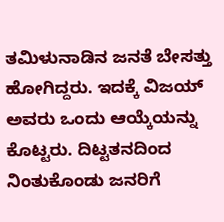ತಮಿಳುನಾಡಿನ ಜನತೆ ಬೇಸತ್ತು ಹೋಗಿದ್ದರು. ಇದಕ್ಕೆ ವಿಜಯ್ ಅವರು ಒಂದು ಆಯ್ಕೆಯನ್ನು ಕೊಟ್ಟರು. ದಿಟ್ಟತನದಿಂದ ನಿಂತುಕೊಂಡು ಜನರಿಗೆ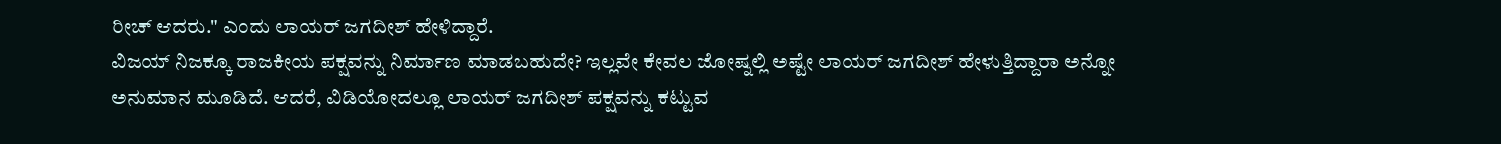ರೀಚ್ ಆದರು." ಎಂದು ಲಾಯರ್ ಜಗದೀಶ್ ಹೇಳಿದ್ದಾರೆ.
ವಿಜಯ್ ನಿಜಕ್ಕೂ ರಾಜಕೀಯ ಪಕ್ಷವನ್ನು ನಿರ್ಮಾಣ ಮಾಡಬಹುದೇ? ಇಲ್ಲವೇ ಕೇವಲ ಜೋಷ್ನಲ್ಲಿ ಅಷ್ಟೇ ಲಾಯರ್ ಜಗದೀಶ್ ಹೇಳುತ್ತಿದ್ದಾರಾ ಅನ್ನೋ ಅನುಮಾನ ಮೂಡಿದೆ. ಆದರೆ, ವಿಡಿಯೋದಲ್ಲೂ ಲಾಯರ್ ಜಗದೀಶ್ ಪಕ್ಷವನ್ನು ಕಟ್ಟುವ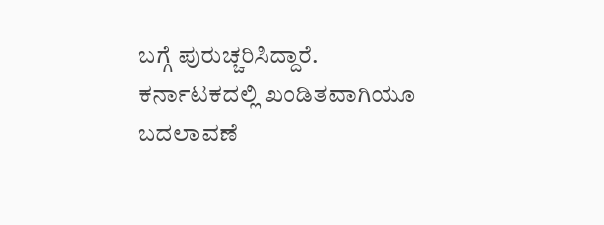ಬಗ್ಗೆ ಪುರುಚ್ಚರಿಸಿದ್ದಾರೆ. ಕರ್ನಾಟಕದಲ್ಲಿ ಖಂಡಿತವಾಗಿಯೂ ಬದಲಾವಣೆ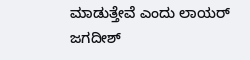ಮಾಡುತ್ತೇವೆ ಎಂದು ಲಾಯರ್ ಜಗದೀಶ್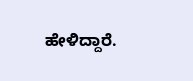ಹೇಳಿದ್ದಾರೆ.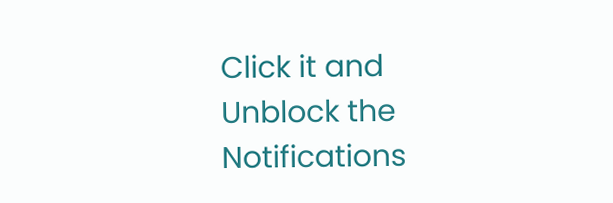Click it and Unblock the Notifications